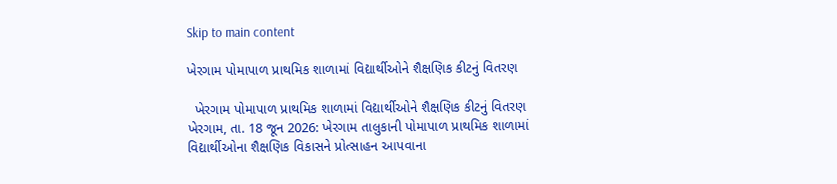Skip to main content

ખેરગામ પોમાપાળ પ્રાથમિક શાળામાં વિદ્યાર્થીઓને શૈક્ષણિક કીટનું વિતરણ

  ખેરગામ પોમાપાળ પ્રાથમિક શાળામાં વિદ્યાર્થીઓને શૈક્ષણિક કીટનું વિતરણ ખેરગામ, તા. 18 જૂન 2026: ખેરગામ તાલુકાની પોમાપાળ પ્રાથમિક શાળામાં વિદ્યાર્થીઓના શૈક્ષણિક વિકાસને પ્રોત્સાહન આપવાના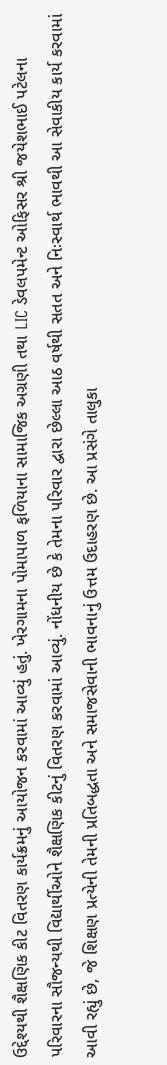ઉદ્દેશ્યથી શૈક્ષણિક કીટ વિતરણ કાર્યક્રમનું આયોજન કરવામાં આવ્યું હતું. ખેરગામના પોમાપાળ ફળિયાના સામાજિક અગ્રણી તથા LIC ડેવલપમેન્ટ ઓફિસર શ્રી જયેશભાઈ પટેલના પરિવારના સૌજન્યથી વિદ્યાર્થીઓને શૈક્ષણિક કીટનું વિતરણ કરવામાં આવ્યું. નોંધનીય છે કે તેમના પરિવાર દ્વારા છેલ્લા આઠ વર્ષથી સતત અને નિઃસ્વાર્થ ભાવથી આ સેવાકીય કાર્ય કરવામાં આવી રહ્યું છે, જે શિક્ષણ પ્રત્યેની તેમની પ્રતિબદ્ધતા અને સમાજસેવાની ભાવનાનું ઉત્તમ ઉદાહરણ છે. આ પ્રસંગે તાલુકા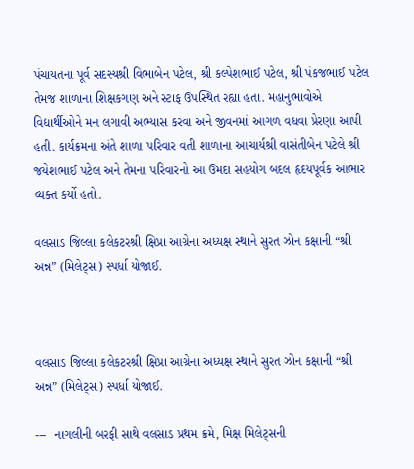પંચાયતના પૂર્વ સદસ્યશ્રી વિભાબેન પટેલ, શ્રી કલ્પેશભાઈ પટેલ, શ્રી પંકજભાઈ પટેલ તેમજ શાળાના શિક્ષકગણ અને સ્ટાફ ઉપસ્થિત રહ્યા હતા. મહાનુભાવોએ વિદ્યાર્થીઓને મન લગાવી અભ્યાસ કરવા અને જીવનમાં આગળ વધવા પ્રેરણા આપી હતી. કાર્યક્રમના અંતે શાળા પરિવાર વતી શાળાના આચાર્યશ્રી વાસંતીબેન પટેલે શ્રી જયેશભાઈ પટેલ અને તેમના પરિવારનો આ ઉમદા સહયોગ બદલ હૃદયપૂર્વક આભાર વ્યક્ત કર્યો હતો.

વલસાડ જિલ્લા કલેકટરશ્રી ક્ષિપ્રા આગ્રેના અધ્યક્ષ સ્થાને સુરત ઝોન કક્ષાની “શ્રી અન્ન” (મિલેટ્સ) સ્પર્ધા યોજાઈ.



વલસાડ જિલ્લા કલેકટરશ્રી ક્ષિપ્રા આગ્રેના અધ્યક્ષ સ્થાને સુરત ઝોન કક્ષાની “શ્રી અન્ન” (મિલેટ્સ) સ્પર્ધા યોજાઈ.

---  નાગલીની બરફી સાથે વલસાડ પ્રથમ ક્રમે, મિક્ષ મિલેટ્સની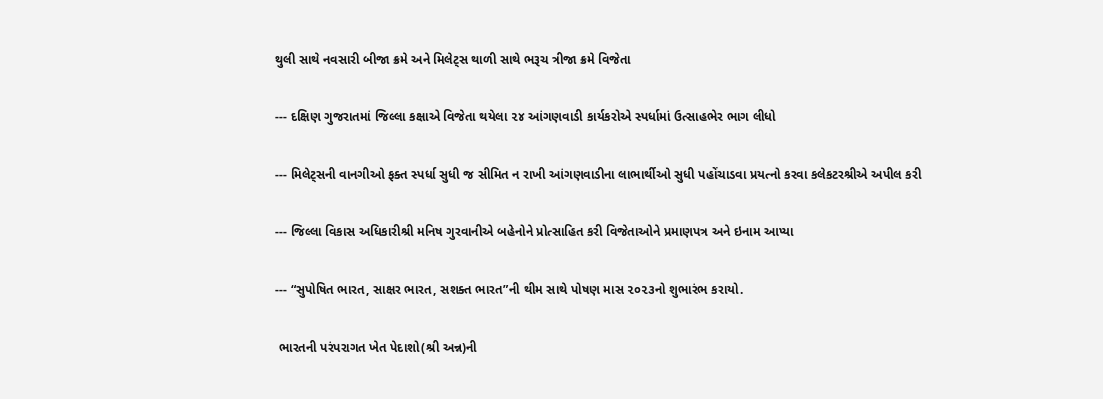થુલી સાથે નવસારી બીજા ક્રમે અને મિલેટ્સ થાળી સાથે ભરૂચ ત્રીજા ક્રમે વિજેતા

--- દક્ષિણ ગુજરાતમાં જિલ્લા કક્ષાએ વિજેતા થયેલા ૨૪ આંગણવાડી કાર્યકરોએ સ્પર્ધામાં ઉત્સાહભેર ભાગ લીધો

--- મિલેટ્સની વાનગીઓ ફક્ત સ્પર્ધા સુધી જ સીમિત ન રાખી આંગણવાડીના લાભાર્થીઓ સુધી પહોંચાડવા પ્રયત્નો કરવા કલેકટરશ્રીએ અપીલ કરી

--- જિલ્લા વિકાસ અધિકારીશ્રી મનિષ ગુરવાનીએ બહેનોને પ્રોત્સાહિત કરી વિજેતાઓને પ્રમાણપત્ર અને ઇનામ આપ્યા

--- “સુપોષિત ભારત, સાક્ષર ભારત, સશક્ત ભારત”ની થીમ સાથે પોષણ માસ ૨૦૨૩નો શુભારંભ કરાયો.

 ભારતની પરંપરાગત ખેત પેદાશો(શ્રી અન્ન)ની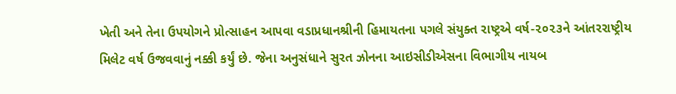ખેતી અને તેના ઉપયોગને પ્રોત્સાહન આપવા વડાપ્રધાનશ્રીની હિમાયતના પગલે સંયુક્ત રાષ્ટ્રએ વર્ષ-૨૦૨૩ને આંતરરાષ્ટ્રીય મિલેટ વર્ષ ઉજવવાનું નક્કી કર્યું છે. જેના અનુસંધાને સુરત ઝોનના આઇસીડીએસના વિભાગીય નાયબ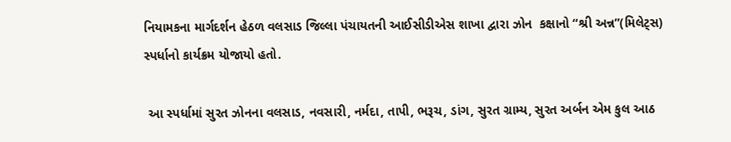નિયામકના માર્ગદર્શન હેઠળ વલસાડ જિલ્લા પંચાયતની આઈસીડીએસ શાખા દ્વારા ઝોન  કક્ષાનો “શ્રી અન્ન”(મિલેટ્સ) સ્પર્ધાનો કાર્યક્રમ યોજાયો હતો.

 આ સ્પર્ધામાં સુરત ઝોનના વલસાડ, નવસારી, નર્મદા, તાપી, ભરૂચ, ડાંગ, સુરત ગ્રામ્ય, સુરત અર્બન એમ કુલ આઠ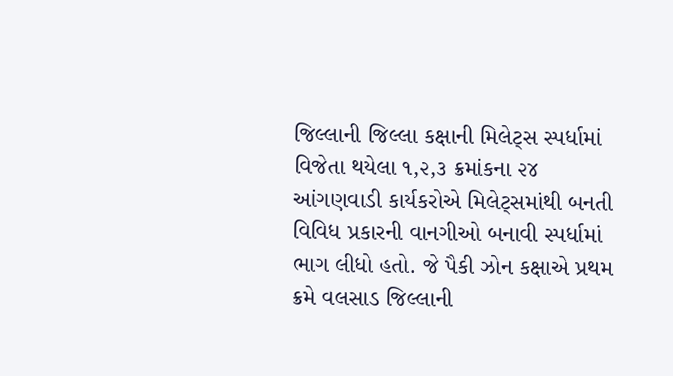જિલ્લાની જિલ્લા કક્ષાની મિલેટ્સ સ્પર્ધામાં વિજેતા થયેલા ૧,૨,૩ ક્રમાંકના ૨૪ આંગણવાડી કાર્યકરોએ મિલેટ્સમાંથી બનતી વિવિધ પ્રકારની વાનગીઓ બનાવી સ્પર્ધામાં ભાગ લીધો હતો. જે પૈકી ઝોન કક્ષાએ પ્રથમ ક્રમે વલસાડ જિલ્લાની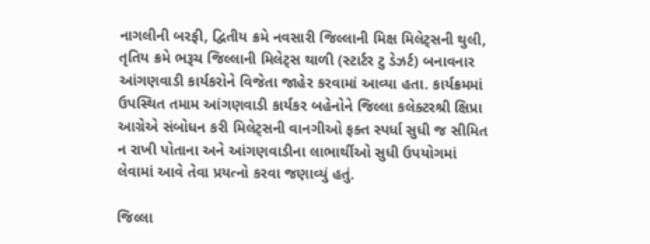નાગલીની બરફી, દ્વિતીય ક્રમે નવસારી જિલ્લાની મિક્ષ મિલેટ્સની થુલી, તૃતિય ક્રમે ભરૂચ જિલ્લાની મિલેટ્સ થાળી (સ્ટાર્ટર ટુ ડેઝર્ટ) બનાવનાર આંગણવાડી કાર્યકરોને વિજેતા જાહેર કરવામાં આવ્યા હતા. કાર્યક્રમમાં ઉપસ્થિત તમામ આંગણવાડી કાર્યકર બહેનોને જિલ્લા કલેક્ટરશ્રી ક્ષિપ્રા આગ્રેએ સંબોધન કરી મિલેટ્સની વાનગીઓ ફક્ત સ્પર્ધા સુધી જ સીમિત ન રાખી પોતાના અને આંગણવાડીના લાભાર્થીઓ સુધી ઉપયોગમાં લેવામાં આવે તેવા પ્રયત્નો કરવા જણાવ્યું હતું.

જિલ્લા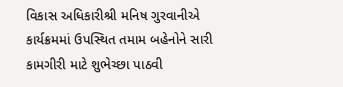વિકાસ અધિકારીશ્રી મનિષ ગુરવાનીએ કાર્યક્રમમાં ઉપસ્થિત તમામ બહેનોને સારી કામગીરી માટે શુભેચ્છા પાઠવી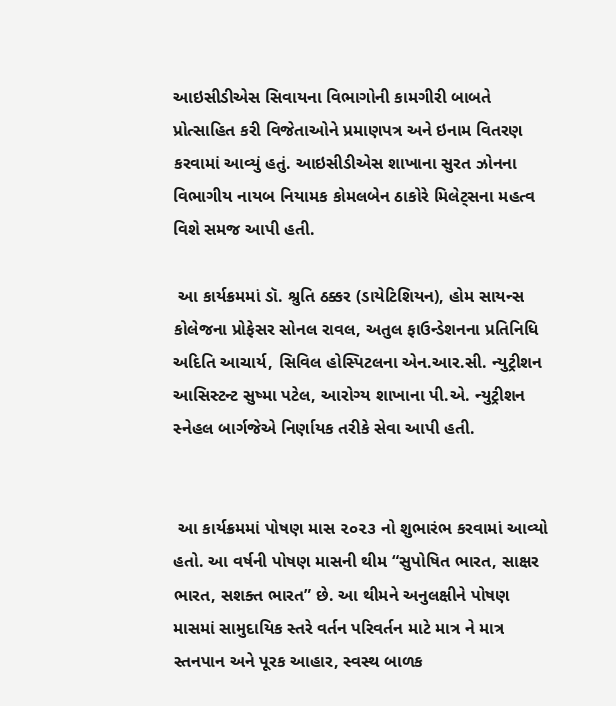આઇસીડીએસ સિવાયના વિભાગોની કામગીરી બાબતે પ્રોત્સાહિત કરી વિજેતાઓને પ્રમાણપત્ર અને ઇનામ વિતરણ કરવામાં આવ્યું હતું. આઇસીડીએસ શાખાના સુરત ઝોનના વિભાગીય નાયબ નિયામક કોમલબેન ઠાકોરે મિલેટ્સના મહત્વ વિશે સમજ આપી હતી.

 આ કાર્યક્રમમાં ડૉ. શ્રુતિ ઠક્કર (ડાયેટિશિયન), હોમ સાયન્સ કોલેજના પ્રોફેસર સોનલ રાવલ, અતુલ ફાઉન્ડેશનના પ્રતિનિધિ અદિતિ આચાર્ય, સિવિલ હોસ્પિટલના એન.આર.સી. ન્યુટ્રીશન આસિસ્ટન્ટ સુષ્મા પટેલ, આરોગ્ય શાખાના પી.એ. ન્યુટ્રીશન સ્નેહલ બાર્ગજેએ નિર્ણાયક તરીકે સેવા આપી હતી.


 આ કાર્યક્રમમાં પોષણ માસ ૨૦૨૩ નો શુભારંભ કરવામાં આવ્યો હતો. આ વર્ષની પોષણ માસની થીમ “સુપોષિત ભારત, સાક્ષર ભારત, સશક્ત ભારત” છે. આ થીમને અનુલક્ષીને પોષણ માસમાં સામુદાયિક સ્તરે વર્તન પરિવર્તન માટે માત્ર ને માત્ર સ્તનપાન અને પૂરક આહાર, સ્વસ્થ બાળક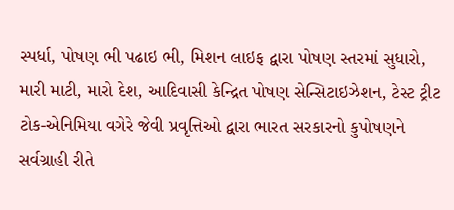સ્પર્ધા, પોષણ ભી પઢાઇ ભી, મિશન લાઇફ દ્વારા પોષણ સ્તરમાં સુધારો, મારી માટી, મારો દેશ, આદિવાસી કેન્દ્રિત પોષણ સેન્સિટાઇઝેશન, ટેસ્ટ ટ્રીટ ટોક-એનિમિયા વગેરે જેવી પ્રવૃત્તિઓ દ્વારા ભારત સરકારનો કુપોષણને સર્વગ્રાહી રીતે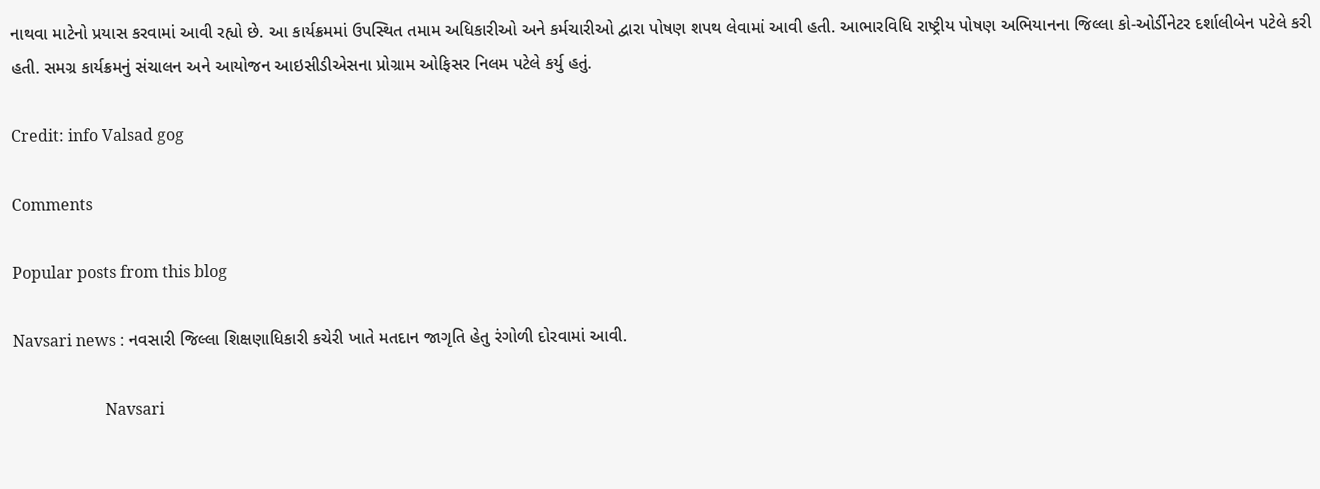નાથવા માટેનો પ્રયાસ કરવામાં આવી રહ્યો છે. આ કાર્યક્રમમાં ઉપસ્થિત તમામ અધિકારીઓ અને કર્મચારીઓ દ્વારા પોષણ શપથ લેવામાં આવી હતી. આભારવિધિ રાષ્ટ્રીય પોષણ અભિયાનના જિલ્લા કો-ઓર્ડીનેટર દર્શાલીબેન પટેલે કરી હતી. સમગ્ર કાર્યક્રમનું સંચાલન અને આયોજન આઇસીડીએસના પ્રોગ્રામ ઓફિસર નિલમ પટેલે કર્યુ હતું.

Credit: info Valsad gog

Comments

Popular posts from this blog

Navsari news : નવસારી જિલ્લા શિક્ષણાધિકારી કચેરી ખાતે મતદાન જાગૃતિ હેતુ રંગોળી દોરવામાં આવી.

                       Navsari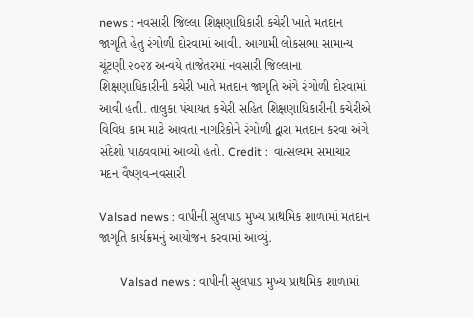news : નવસારી જિલ્લા શિક્ષણાધિકારી કચેરી ખાતે મતદાન જાગૃતિ હેતુ રંગોળી દોરવામાં આવી. આગામી લોકસભા સામાન્ય ચૂંટણી ૨૦૨૪ અન્વયે તાજેતરમાં નવસારી જિલ્લાના શિક્ષણાધિકારીની કચેરી ખાતે મતદાન જાગૃતિ અંગે રંગોળી દોરવામાં આવી હતી. તાલુકા પંચાયત કચેરી સહિત શિક્ષણાધિકારીની કચેરીએ વિવિધ કામ માટે આવતા નાગરિકોને રંગોળી દ્વારા મતદાન કરવા અંગે સંદેશો પાઠવવામાં આવ્યો હતો. Credit :  વાત્સલ્યમ સમાચાર મદન વૈષ્ણવ-નવસારી

Valsad news : વાપીની સુલપાડ મુખ્ય પ્રાથમિક શાળામાં મતદાન જાગૃતિ કાર્યક્રમનું આયોજન કરવામાં આવ્યું.

       Valsad news : વાપીની સુલપાડ મુખ્ય પ્રાથમિક શાળામાં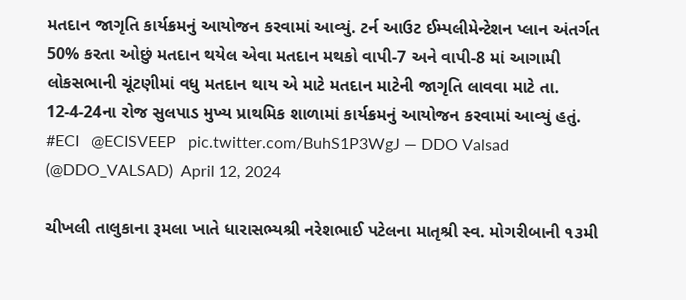મતદાન જાગૃતિ કાર્યક્રમનું આયોજન કરવામાં આવ્યું. ટર્ન આઉટ ઈમ્પલીમેન્ટેશન પ્લાન અંતર્ગત 50% કરતા ઓછું મતદાન થયેલ એવા મતદાન મથકો વાપી-7 અને વાપી-8 માં આગામી લોકસભાની ચૂંટણીમાં વધુ મતદાન થાય એ માટે મતદાન માટેની જાગૃતિ લાવવા માટે તા. 12-4-24ના રોજ સુલપાડ મુખ્ય પ્રાથમિક શાળામાં કાર્યક્રમનું આયોજન કરવામાં આવ્યું હતું.  #ECI   @ECISVEEP   pic.twitter.com/BuhS1P3WgJ — DDO Valsad (@DDO_VALSAD)  April 12, 2024

ચીખલી તાલુકાના રૂમલા ખાતે ધારાસભ્યશ્રી નરેશભાઈ પટેલના માતૃશ્રી સ્વ. મોગરીબાની ૧૩મી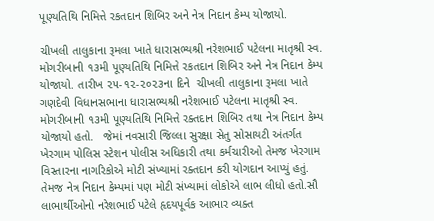પૂણ્યતિથિ નિમિત્તે રકતદાન શિબિર અને નેત્ર નિદાન કેમ્પ યોજાયો.

ચીખલી તાલુકાના રૂમલા ખાતે ધારાસભ્યશ્રી નરેશભાઈ પટેલના માતૃશ્રી સ્વ. મોગરીબાની ૧૩મી પૂણ્યતિથિ નિમિત્તે રકતદાન શિબિર અને નેત્ર નિદાન કેમ્પ યોજાયો. તારીખ ૨૫-૧૨-૨૦૨૩ના દિને  ચીખલી તાલુકાના રૂમલા ખાતે ગણદેવી વિધાનસભાના ધારાસભ્યશ્રી નરેશભાઈ પટેલના માતૃશ્રી સ્વ. મોગરીબાની ૧૩મી પૂણ્યતિથિ નિમિત્તે રક્તદાન શિબિર તથા નેત્ર નિદાન કેમ્પ યોજાયો હતો.   જેમાં નવસારી જિલ્લા સુરક્ષા સેતુ સોસાયટી અંતર્ગત ખેરગામ પોલિસ સ્ટેશન પોલીસ અધિકારી તથા કર્મચારીઓ તેમજ ખેરગામ વિસ્તારના નાગરિકોએ મોટી સંખ્યામાં રક્તદાન કરી યોગદાન આપ્યું હતું. તેમજ નેત્ર નિદાન કેમ્પમાં પણ મોટી સંખ્યામાં લોકોએ લાભ લીધો હતો.સૌ લાભાર્થીઓનો નરેશભાઈ પટેલે હૃદયપૂર્વક આભાર વ્યક્ત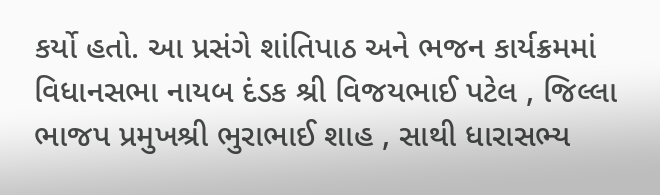કર્યો હતો. આ પ્રસંગે શાંતિપાઠ અને ભજન કાર્યક્રમમાં વિધાનસભા નાયબ દંડક શ્રી વિજયભાઈ પટેલ , જિલ્લા ભાજપ પ્રમુખશ્રી ભુરાભાઈ શાહ , સાથી ધારાસભ્ય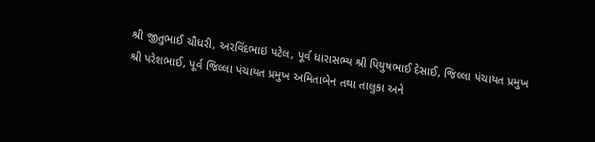શ્રી જીતુભાઈ ચૌધરી, અરવિંદભાઇ પટેલ, પૂર્વ ધારાસભ્ય શ્રી પિયુષભાઈ દેસાઈ, જિલ્લા પંચાયત પ્રમુખ શ્રી પરેશભાઈ, પૂર્વ જિલ્લા પંચાયત પ્રમુખ અમિતાબેન તથા તાલુકા અને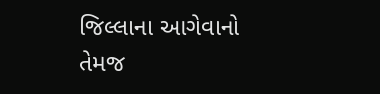જિલ્લાના આગેવાનો તેમજ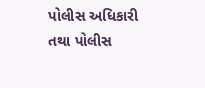પોલીસ અધિકારી તથા પોલીસ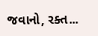જવાનો, રક્ત...